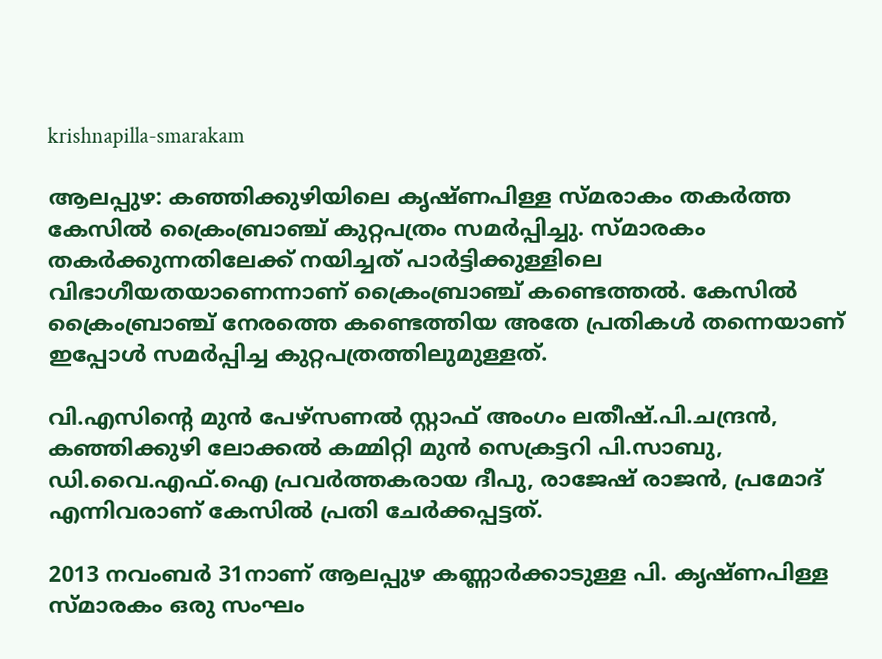krishnapilla-smarakam

ആലപ്പുഴ: കഞ്ഞിക്കുഴിയിലെ കൃഷ്ണപിള്ള സ്മരാകം തകര്‍ത്ത കേസില്‍ ക്രൈംബ്രാഞ്ച് കുറ്റപത്രം സമര്‍പ്പിച്ചു. സ്മാരകം തകര്‍ക്കുന്നതിലേക്ക് നയിച്ചത് പാര്‍ട്ടിക്കുള്ളിലെ വിഭാഗീയതയാണെന്നാണ് ക്രൈംബ്രാഞ്ച് കണ്ടെത്തല്‍. കേസില്‍ ക്രൈംബ്രാഞ്ച് നേരത്തെ കണ്ടെത്തിയ അതേ പ്രതികള്‍ തന്നെയാണ് ഇപ്പോള്‍ സമര്‍പ്പിച്ച കുറ്റപത്രത്തിലുമുള്ളത്.

വി.എസിന്റെ മുന്‍ പേഴ്‌സണല്‍ സ്റ്റാഫ് അംഗം ലതീഷ്.പി.ചന്ദ്രന്‍, കഞ്ഞിക്കുഴി ലോക്കല്‍ കമ്മിറ്റി മുന്‍ സെക്രട്ടറി പി.സാബു, ഡി.വൈ.എഫ്.ഐ പ്രവര്‍ത്തകരായ ദീപു, രാജേഷ് രാജന്‍, പ്രമോദ് എന്നിവരാണ് കേസില്‍ പ്രതി ചേര്‍ക്കപ്പട്ടത്.

2013 നവംബര്‍ 31നാണ് ആലപ്പുഴ കണ്ണാര്‍ക്കാടുള്ള പി. കൃഷ്ണപിള്ള സ്മാരകം ഒരു സംഘം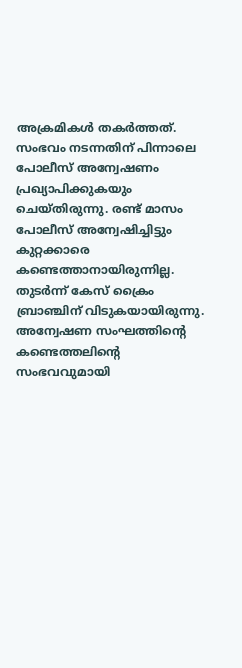അക്രമികള്‍ തകര്‍ത്തത്. സംഭവം നടന്നതിന് പിന്നാലെ പോലീസ് അന്വേഷണം പ്രഖ്യാപിക്കുകയും ചെയ്തിരുന്നു. രണ്ട് മാസം പോലീസ് അന്വേഷിച്ചിട്ടും കുറ്റക്കാരെ കണ്ടെത്താനായിരുന്നില്ല. തുടര്‍ന്ന് കേസ് ക്രൈം ബ്രാഞ്ചിന് വിടുകയായിരുന്നു. അന്വേഷണ സംഘത്തിന്റെ കണ്ടെത്തലിന്റെ സംഭവവുമായി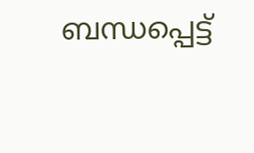ബന്ധപ്പെട്ട്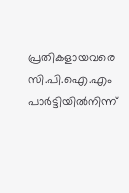പ്രതികളായവരെ സി.പി.ഐ.എം പാര്‍ട്ടിയില്‍നിന്ന്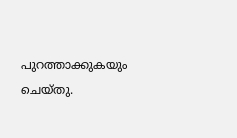പുറത്താക്കുകയും ചെയ്തു.